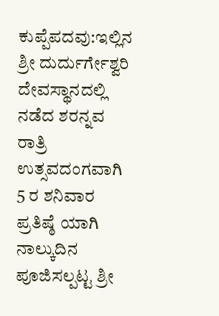ಕುಪ್ಪೆಪದವು:ಇಲ್ಲಿನ ಶ್ರೀ ದುರ್ದುರ್ಗೇಶ್ವರಿ ದೇವಸ್ಥಾನದಲ್ಲಿ ನಡೆದ ಶರನ್ನವ ರಾತ್ರಿ ಉತ್ಸವದಂಗವಾಗಿ 5 ರ ಶನಿವಾರ ಪ್ರತಿಷ್ಠೆ ಯಾಗಿ ನಾಲ್ಕುದಿನ ಪೂಜಿಸಲ್ಪಟ್ಟ ಶ್ರೀ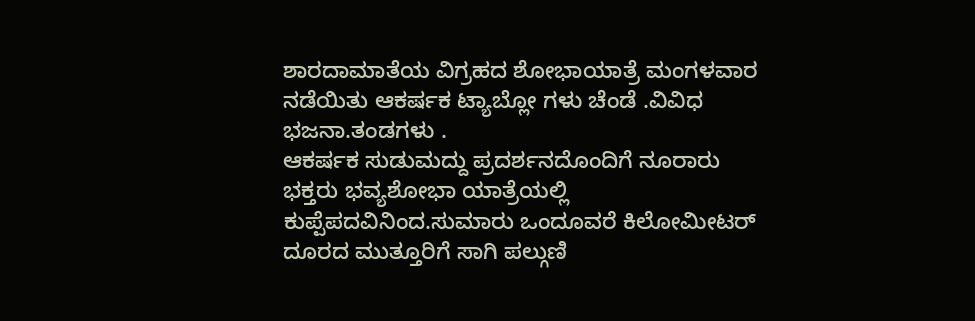ಶಾರದಾಮಾತೆಯ ವಿಗ್ರಹದ ಶೋಭಾಯಾತ್ರೆ ಮಂಗಳವಾರ ನಡೆಯಿತು ಆಕರ್ಷಕ ಟ್ಯಾಬ್ಲೋ ಗಳು ಚೆಂಡೆ .ವಿವಿಧ ಭಜನಾ.ತಂಡಗಳು .
ಆಕರ್ಷಕ ಸುಡುಮದ್ದು ಪ್ರದರ್ಶನದೊಂದಿಗೆ ನೂರಾರು ಭಕ್ತರು ಭವ್ಯಶೋಭಾ ಯಾತ್ರೆಯಲ್ಲಿ
ಕುಪ್ಪೆಪದವಿನಿಂದ.ಸುಮಾರು ಒಂದೂವರೆ ಕಿಲೋಮೀಟರ್ ದೂರದ ಮುತ್ತೂರಿಗೆ ಸಾಗಿ ಪಲ್ಗುಣಿ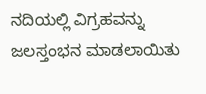ನದಿಯಲ್ಲಿ ವಿಗ್ರಹವನ್ನು ಜಲಸ್ತಂಭನ ಮಾಡಲಾಯಿತು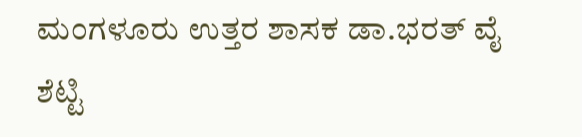ಮಂಗಳೂರು ಉತ್ತರ ಶಾಸಕ ಡಾ.ಭರತ್ ವೈ ಶೆಟ್ಟಿ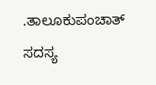.ತಾಲೂಕುಪಂಚಾತ್ ಸದಸ್ಯ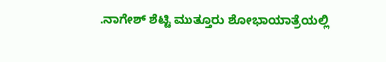.ನಾಗೇಶ್ ಶೆಟ್ಟಿ ಮುತ್ತೂರು ಶೋಭಾಯಾತ್ರೆಯಲ್ಲಿ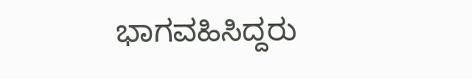ಭಾಗವಹಿಸಿದ್ದರು